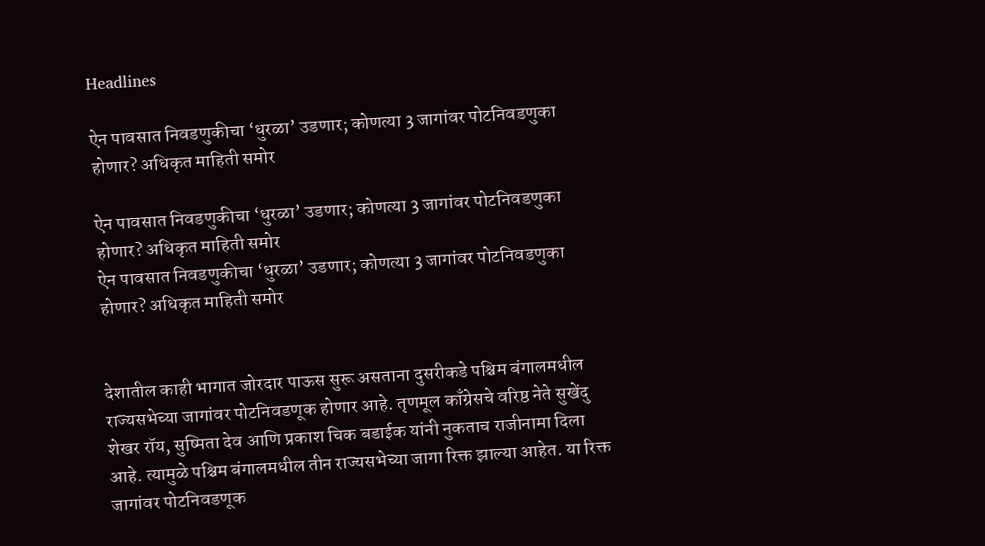Headlines

ऐन पावसात निवडणुकीचा ‘धुरळा’ उडणार; कोणत्या 3 जागांवर पोटनिवडणुका होणार? अधिकृत माहिती समोर

ऐन पावसात निवडणुकीचा ‘धुरळा’ उडणार; कोणत्या 3 जागांवर पोटनिवडणुका होणार? अधिकृत माहिती समोर
ऐन पावसात निवडणुकीचा ‘धुरळा’ उडणार; कोणत्या 3 जागांवर पोटनिवडणुका होणार? अधिकृत माहिती समोर


देशातील काही भागात जोरदार पाऊस सुरू असताना दुसरीकडे पश्चिम बंगालमधील राज्यसभेच्या जागांवर पोटनिवडणूक होणार आहे. तृणमूल काँग्रेसचे वरिष्ठ नेते सुखेंदु शेखर रॉय, सुष्मिता देव आणि प्रकाश चिक बडाईक यांनी नुकताच राजीनामा दिला आहे. त्यामुळे पश्चिम बंगालमधील तीन राज्यसभेच्या जागा रिक्त झाल्या आहेत. या रिक्त जागांवर पोटनिवडणूक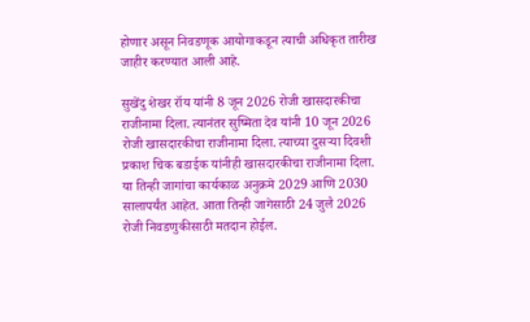होणार असून निवडणूक आयोगाकडून त्याची अधिकृत तारीख जाहीर करण्यात आली आहे.

सुखेंदु शेखर रॉय यांनी 8 जून 2026 रोजी खासदारकीचा राजीनामा दिला. त्यानंतर सुष्मिता देव यांनी 10 जून 2026 रोजी खासदारकीचा राजीनामा दिला. त्याच्या दुसर्‍या दिवशी प्रकाश चिक बडाईक यांनीही खासदारकीचा राजीनामा दिला. या तिन्ही जागांचा कार्यकाळ अनुक्रमे 2029 आणि 2030 सालापर्यंत आहेत. आता तिन्ही जागेसाठी 24 जुलै 2026 रोजी निवडणुकीसाठी मतदान होईल.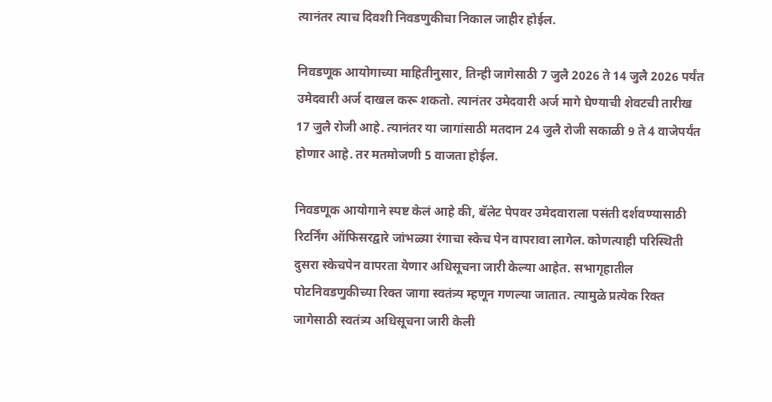त्यानंतर त्याच दिवशी निवडणुकीचा निकाल जाहीर होईल.

निवडणूक आयोगाच्या माहितीनुसार, तिन्ही जागेसाठी 7 जुलै 2026 ते 14 जुलै 2026 पर्यंत उमेदवारी अर्ज दाखल करू शकतो. त्यानंतर उमेदवारी अर्ज मागे घेण्याची शेवटची तारीख 17 जुलै रोजी आहे. त्यानंतर या जागांसाठी मतदान 24 जुलै रोजी सकाळी 9 ते 4 वाजेपर्यंत होणार आहे. तर मतमोजणी 5 वाजता होईल.

निवडणूक आयोगाने स्पष्ट केलं आहे की, बॅलेट पेपवर उमेदवाराला पसंती दर्शवण्यासाठी रिटर्निंग ऑफिसरद्वारे जांभळ्या रंगाचा स्केच पेन वापरावा लागेल. कोणत्याही परिस्थिती दुसरा स्केचपेन वापरता येणार अधिसूचना जारी केल्या आहेत. सभागृहातील पोटनिवडणुकीच्या रिक्त जागा स्वतंत्र्य म्हणून गणल्या जातात. त्यामुळे प्रत्येक रिक्त जागेसाठी स्वतंत्र्य अधिसूचना जारी केली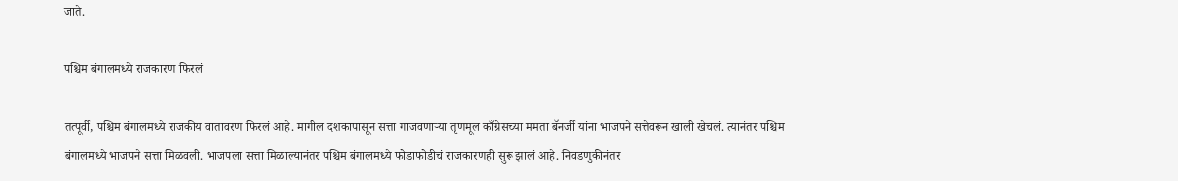जाते.

पश्चिम बंगालमध्ये राजकारण फिरलं

तत्पूर्वी, पश्चिम बंगालमध्ये राजकीय वातावरण फिरलं आहे. मागील दशकापासून सत्ता गाजवणाऱ्या तृणमूल काँग्रेसच्या ममता बॅनर्जी यांना भाजपने सत्तेवरून खाली खेचलं. त्यानंतर पश्चिम बंगालमध्ये भाजपने सत्ता मिळवली. भाजपला सत्ता मिळाल्यानंतर पश्चिम बंगालमध्ये फोडाफोडीचं राजकारणही सुरू झालं आहे. निवडणुकीनंतर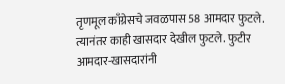तृणमूल काँग्रेसचे जवळपास 58 आमदार फुटले. त्यानंतर काही खासदार देखील फुटले. फुटीर आमदार-खासदारांनी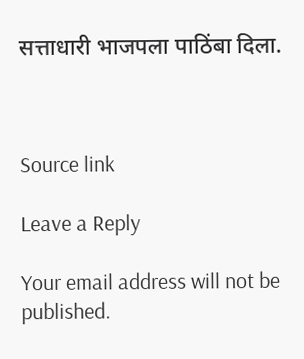सत्ताधारी भाजपला पाठिंबा दिला.



Source link

Leave a Reply

Your email address will not be published.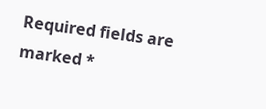Required fields are marked *